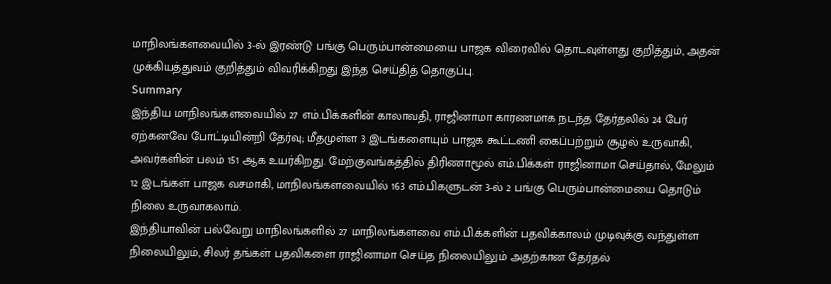மாநிலங்களவையில் 3-ல் இரண்டு பங்கு பெரும்பான்மையை பாஜக விரைவில் தொடவுள்ளது குறித்தும், அதன் முக்கியத்துவம் குறித்தும் விவரிக்கிறது இந்த செய்தித் தொகுப்பு.
Summary
இந்திய மாநிலங்களவையில் 27 எம்.பிக்களின் காலாவதி, ராஜினாமா காரணமாக நடந்த தேர்தலில் 24 பேர் ஏற்கனவே போட்டியின்றி தேர்வு; மீதமுள்ள 3 இடங்களையும் பாஜக கூட்டணி கைப்பற்றும் சூழல் உருவாகி, அவர்களின் பலம் 151 ஆக உயர்கிறது. மேற்குவங்கத்தில் திரிணாமூல் எம்.பிக்கள் ராஜினாமா செய்தால், மேலும் 12 இடங்கள் பாஜக வசமாகி, மாநிலங்களவையில் 163 எம்.பிகளுடன் 3-ல் 2 பங்கு பெரும்பான்மையை தொடும் நிலை உருவாகலாம்.
இந்தியாவின் பல்வேறு மாநிலங்களில் 27 மாநிலங்களவை எம்.பி.க்களின் பதவிக்காலம் முடிவுக்கு வந்துள்ள நிலையிலும், சிலர் தங்கள் பதவிகளை ராஜினாமா செய்த நிலையிலும் அதற்கான தேர்தல்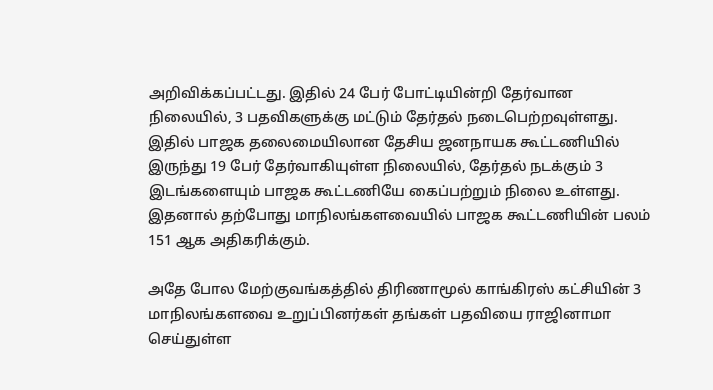அறிவிக்கப்பட்டது. இதில் 24 பேர் போட்டியின்றி தேர்வான நிலையில், 3 பதவிகளுக்கு மட்டும் தேர்தல் நடைபெற்றவுள்ளது.
இதில் பாஜக தலைமையிலான தேசிய ஜனநாயக கூட்டணியில் இருந்து 19 பேர் தேர்வாகியுள்ள நிலையில், தேர்தல் நடக்கும் 3 இடங்களையும் பாஜக கூட்டணியே கைப்பற்றும் நிலை உள்ளது. இதனால் தற்போது மாநிலங்களவையில் பாஜக கூட்டணியின் பலம் 151 ஆக அதிகரிக்கும்.

அதே போல மேற்குவங்கத்தில் திரிணாமூல் காங்கிரஸ் கட்சியின் 3 மாநிலங்களவை உறுப்பினர்கள் தங்கள் பதவியை ராஜினாமா செய்துள்ள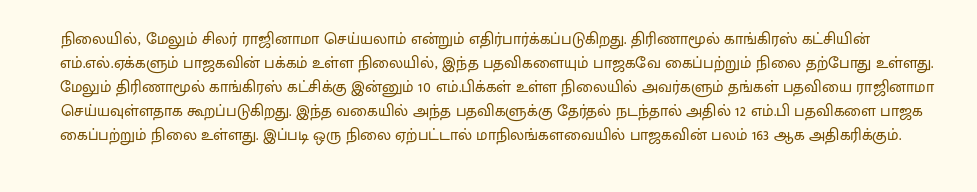நிலையில், மேலும் சிலர் ராஜினாமா செய்யலாம் என்றும் எதிர்பார்க்கப்படுகிறது. திரிணாமூல் காங்கிரஸ் கட்சியின் எம்.எல்.ஏக்களும் பாஜகவின் பக்கம் உள்ள நிலையில், இந்த பதவிகளையும் பாஜகவே கைப்பற்றும் நிலை தற்போது உள்ளது.
மேலும் திரிணாமூல் காங்கிரஸ் கட்சிக்கு இன்னும் 10 எம்.பிக்கள் உள்ள நிலையில் அவர்களும் தங்கள் பதவியை ராஜினாமா செய்யவுள்ளதாக கூறப்படுகிறது. இந்த வகையில் அந்த பதவிகளுக்கு தேர்தல் நடந்தால் அதில் 12 எம்.பி பதவிகளை பாஜக கைப்பற்றும் நிலை உள்ளது. இப்படி ஒரு நிலை ஏற்பட்டால் மாநிலங்களவையில் பாஜகவின் பலம் 163 ஆக அதிகரிக்கும்.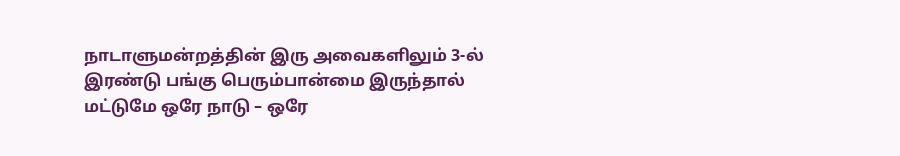நாடாளுமன்றத்தின் இரு அவைகளிலும் 3-ல் இரண்டு பங்கு பெரும்பான்மை இருந்தால் மட்டுமே ஒரே நாடு – ஒரே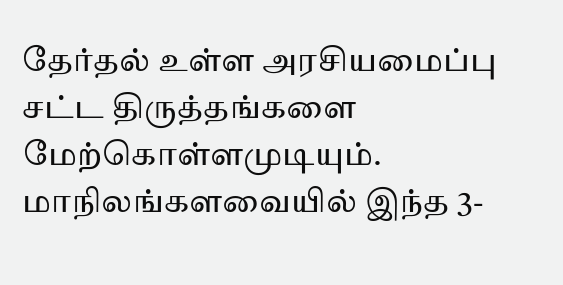தேர்தல் உள்ள அரசியமைப்பு சட்ட திருத்தங்களை மேற்கொள்ளமுடியும். மாநிலங்களவையில் இந்த 3-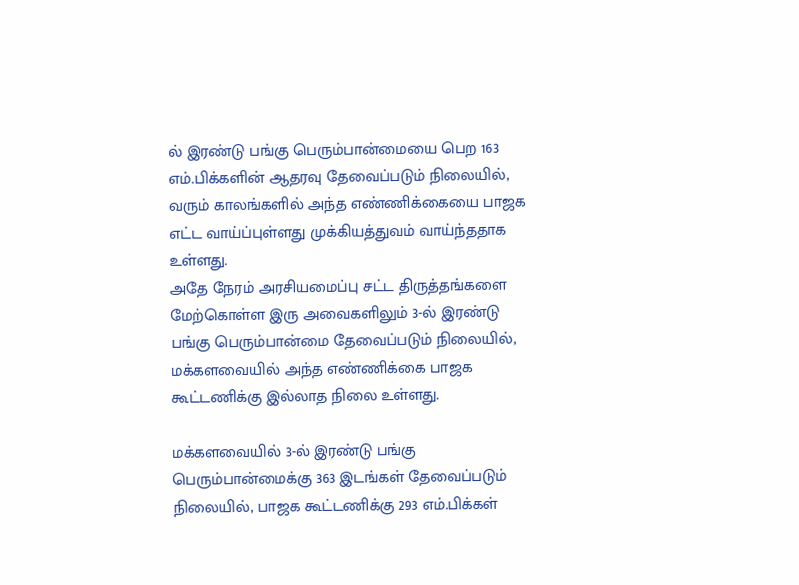ல் இரண்டு பங்கு பெரும்பான்மையை பெற 163 எம்.பிக்களின் ஆதரவு தேவைப்படும் நிலையில், வரும் காலங்களில் அந்த எண்ணிக்கையை பாஜக எட்ட வாய்ப்புள்ளது முக்கியத்துவம் வாய்ந்ததாக உள்ளது.
அதே நேரம் அரசியமைப்பு சட்ட திருத்தங்களை மேற்கொள்ள இரு அவைகளிலும் 3-ல் இரண்டு பங்கு பெரும்பான்மை தேவைப்படும் நிலையில், மக்களவையில் அந்த எண்ணிக்கை பாஜக கூட்டணிக்கு இல்லாத நிலை உள்ளது.

மக்களவையில் 3-ல் இரண்டு பங்கு பெரும்பான்மைக்கு 363 இடங்கள் தேவைப்படும் நிலையில், பாஜக கூட்டணிக்கு 293 எம்.பிக்கள்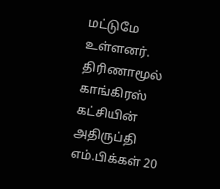மட்டுமே உள்ளனர். திரிணாமூல் காங்கிரஸ் கட்சியின் அதிருப்தி எம்.பிக்கள் 20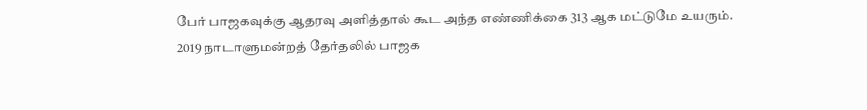பேர் பாஜகவுக்கு ஆதரவு அளித்தால் கூட அந்த எண்ணிக்கை 313 ஆக மட்டுமே உயரும்.
2019 நாடாளுமன்றத் தேர்தலில் பாஜக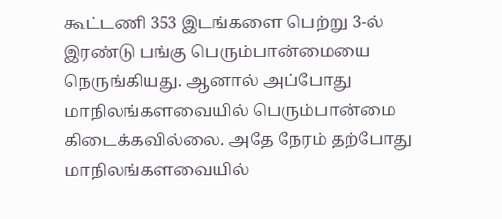கூட்டணி 353 இடங்களை பெற்று 3-ல் இரண்டு பங்கு பெரும்பான்மையை நெருங்கியது. ஆனால் அப்போது மாநிலங்களவையில் பெரும்பான்மை கிடைக்கவில்லை. அதே நேரம் தற்போது மாநிலங்களவையில்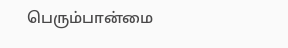பெரும்பான்மை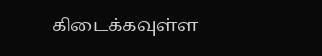கிடைக்கவுள்ள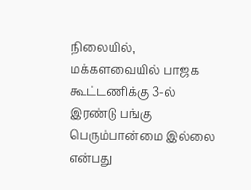நிலையில், மக்களவையில் பாஜக கூட்டணிக்கு 3-ல் இரண்டு பங்கு பெரும்பான்மை இல்லை என்பது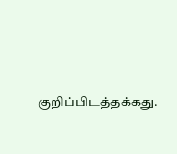குறிப்பிடத்தக்கது.